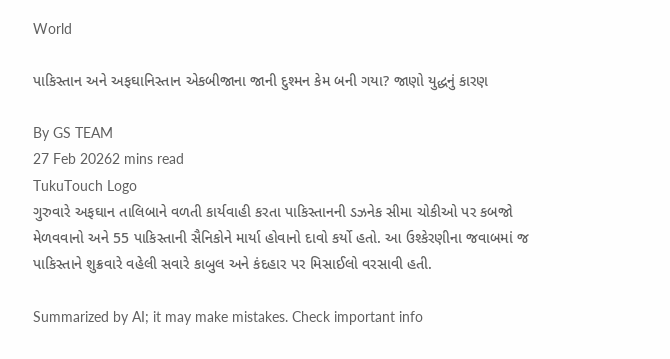World

પાકિસ્તાન અને અફઘાનિસ્તાન એકબીજાના જાની દુશ્મન કેમ બની ગયા? જાણો યુદ્ધનું કારણ

By GS TEAM
27 Feb 20262 mins read
TukuTouch Logo
ગુરુવારે અફઘાન તાલિબાને વળતી કાર્યવાહી કરતા પાકિસ્તાનની ડઝનેક સીમા ચોકીઓ પર કબજો મેળવવાનો અને 55 પાકિસ્તાની સૈનિકોને માર્યા હોવાનો દાવો કર્યો હતો. આ ઉશ્કેરણીના જવાબમાં જ પાકિસ્તાને શુક્રવારે વહેલી સવારે કાબુલ અને કંદહાર પર મિસાઈલો વરસાવી હતી.

Summarized by AI; it may make mistakes. Check important info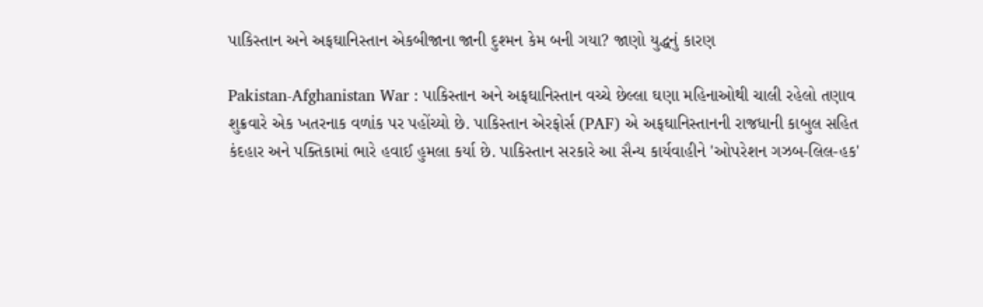પાકિસ્તાન અને અફઘાનિસ્તાન એકબીજાના જાની દુશ્મન કેમ બની ગયા? જાણો યુદ્ધનું કારણ

Pakistan-Afghanistan War : પાકિસ્તાન અને અફઘાનિસ્તાન વચ્ચે છેલ્લા ઘણા મહિનાઓથી ચાલી રહેલો તણાવ શુક્રવારે એક ખતરનાક વળાંક પર પહોંચ્યો છે. પાકિસ્તાન એરફોર્સ (PAF) એ અફઘાનિસ્તાનની રાજધાની કાબુલ સહિત કંદહાર અને પક્તિકામાં ભારે હવાઈ હુમલા કર્યા છે. પાકિસ્તાન સરકારે આ સૈન્ય કાર્યવાહીને 'ઓપરેશન ગઝબ-લિલ-હક'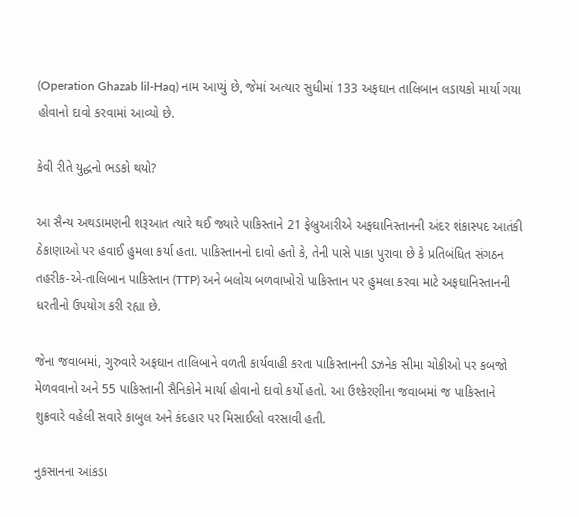(Operation Ghazab lil-Haq) નામ આપ્યું છે, જેમાં અત્યાર સુધીમાં 133 અફઘાન તાલિબાન લડાયકો માર્યા ગયા હોવાનો દાવો કરવામાં આવ્યો છે.

કેવી રીતે યુદ્ધનો ભડકો થયો?

આ સૈન્ય અથડામણની શરૂઆત ત્યારે થઈ જ્યારે પાકિસ્તાને 21 ફેબ્રુઆરીએ અફઘાનિસ્તાનની અંદર શંકાસ્પદ આતંકી ઠેકાણાઓ પર હવાઈ હુમલા કર્યા હતા. પાકિસ્તાનનો દાવો હતો કે, તેની પાસે પાકા પુરાવા છે કે પ્રતિબંધિત સંગઠન તહરીક-એ-તાલિબાન પાકિસ્તાન (TTP) અને બલોચ બળવાખોરો પાકિસ્તાન પર હુમલા કરવા માટે અફઘાનિસ્તાનની ધરતીનો ઉપયોગ કરી રહ્યા છે.

જેના જવાબમાં, ગુરુવારે અફઘાન તાલિબાને વળતી કાર્યવાહી કરતા પાકિસ્તાનની ડઝનેક સીમા ચોકીઓ પર કબજો મેળવવાનો અને 55 પાકિસ્તાની સૈનિકોને માર્યા હોવાનો દાવો કર્યો હતો. આ ઉશ્કેરણીના જવાબમાં જ પાકિસ્તાને શુક્રવારે વહેલી સવારે કાબુલ અને કંદહાર પર મિસાઈલો વરસાવી હતી.

નુકસાનના આંકડા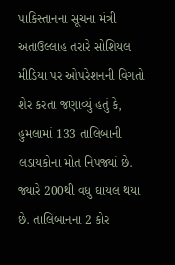પાકિસ્તાનના સૂચના મંત્રી અતાઉલ્લાહ તરારે સોશિયલ મીડિયા પર ઓપરેશનની વિગતો શેર કરતા જણાવ્યું હતું કે, હુમલામાં 133 તાલિબાની લડાયકોના મોત નિપજ્યાં છે. જ્યારે 200થી વધુ ઘાયલ થયા છે. તાલિબાનના 2 કોર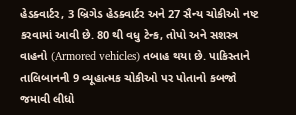હેડક્વાર્ટર, 3 બ્રિગેડ હેડક્વાર્ટર અને 27 સૈન્ય ચોકીઓ નષ્ટ કરવામાં આવી છે. 80 થી વધુ ટેન્ક, તોપો અને સશસ્ત્ર વાહનો (Armored vehicles) તબાહ થયા છે. પાકિસ્તાને તાલિબાનની 9 વ્યૂહાત્મક ચોકીઓ પર પોતાનો કબજો જમાવી લીધો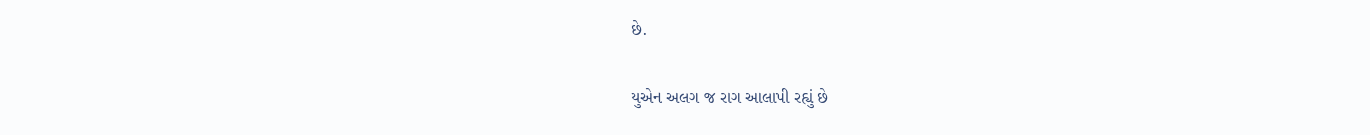છે.

યુએન અલગ જ રાગ આલાપી રહ્યું છે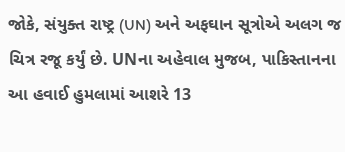જોકે, સંયુક્ત રાષ્ટ્ર (UN) અને અફઘાન સૂત્રોએ અલગ જ ચિત્ર રજૂ કર્યું છે. UNના અહેવાલ મુજબ, પાકિસ્તાનના આ હવાઈ હુમલામાં આશરે 13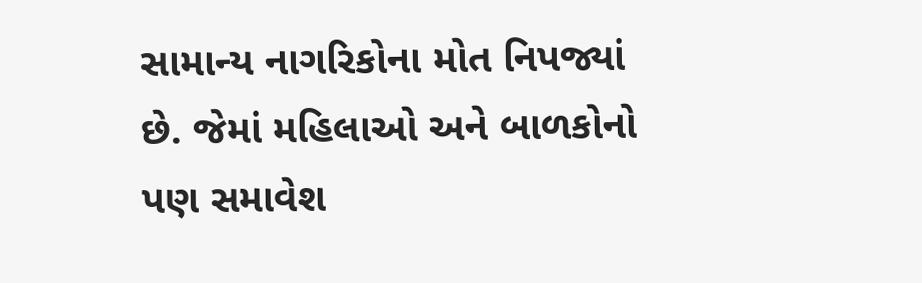સામાન્ય નાગરિકોના મોત નિપજ્યાં છે. જેમાં મહિલાઓ અને બાળકોનો પણ સમાવેશ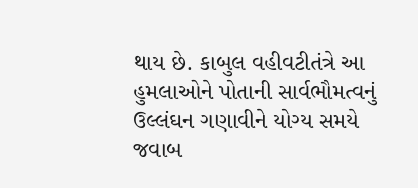થાય છે. કાબુલ વહીવટીતંત્રે આ હુમલાઓને પોતાની સાર્વભૌમત્વનું ઉલ્લંઘન ગણાવીને યોગ્ય સમયે જવાબ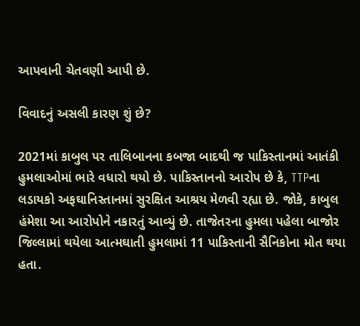આપવાની ચેતવણી આપી છે.

વિવાદનું અસલી કારણ શું છે?

2021માં કાબુલ પર તાલિબાનના કબજા બાદથી જ પાકિસ્તાનમાં આતંકી હુમલાઓમાં ભારે વધારો થયો છે. પાકિસ્તાનનો આરોપ છે કે, TTPના લડાયકો અફઘાનિસ્તાનમાં સુરક્ષિત આશ્રય મેળવી રહ્યા છે. જોકે, કાબુલ હંમેશા આ આરોપોને નકારતું આવ્યું છે. તાજેતરના હુમલા પહેલા બાજોર જિલ્લામાં થયેલા આત્મઘાતી હુમલામાં 11 પાકિસ્તાની સૈનિકોના મોત થયા હતા.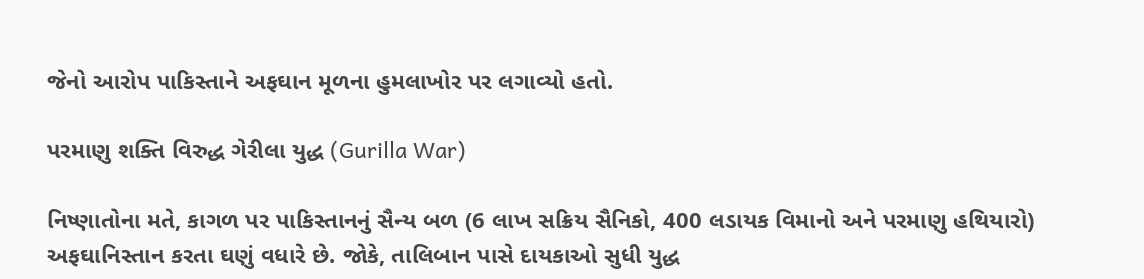જેનો આરોપ પાકિસ્તાને અફઘાન મૂળના હુમલાખોર પર લગાવ્યો હતો.

પરમાણુ શક્તિ વિરુદ્ધ ગેરીલા યુદ્ધ (Gurilla War)

નિષ્ણાતોના મતે, કાગળ પર પાકિસ્તાનનું સૈન્ય બળ (6 લાખ સક્રિય સૈનિકો, 400 લડાયક વિમાનો અને પરમાણુ હથિયારો) અફઘાનિસ્તાન કરતા ઘણું વધારે છે. જોકે, તાલિબાન પાસે દાયકાઓ સુધી યુદ્ધ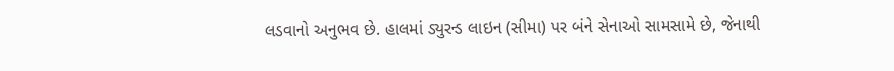લડવાનો અનુભવ છે. હાલમાં ડ્યુરન્ડ લાઇન (સીમા) પર બંને સેનાઓ સામસામે છે, જેનાથી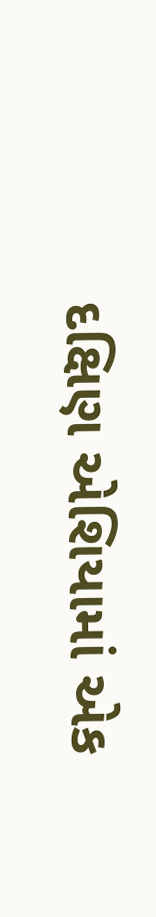દક્ષિણ એશિયામાં એક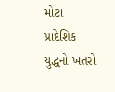મોટા પ્રાદેશિક યુદ્ધનો ખતરો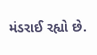મંડરાઈ રહ્યો છે.